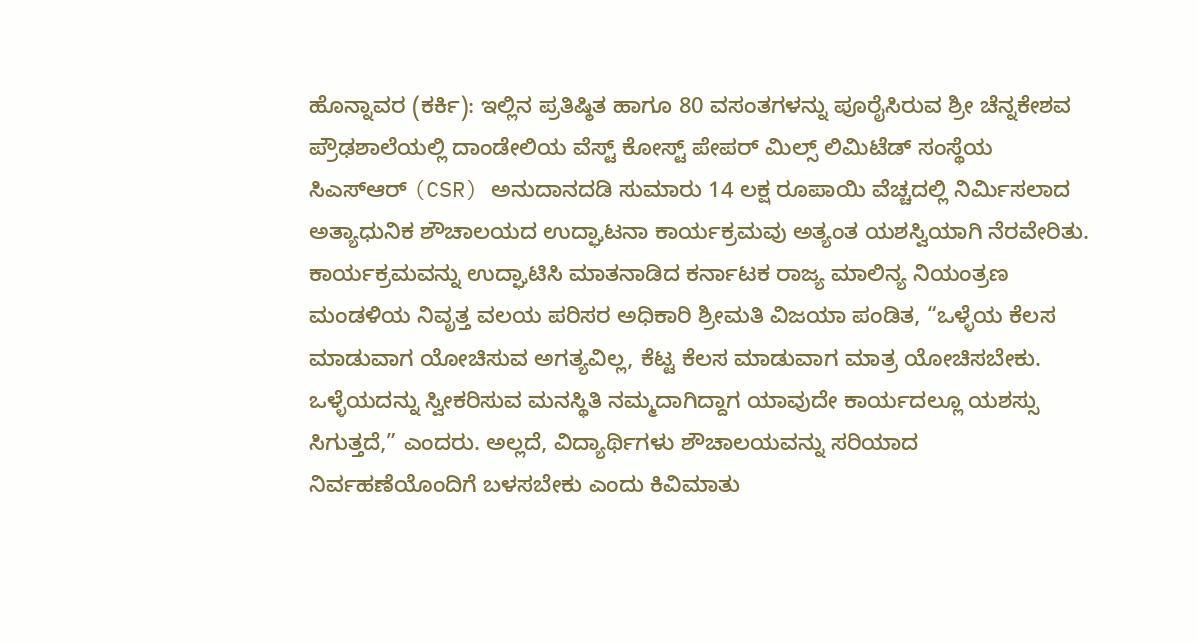ಹೊನ್ನಾವರ (ಕರ್ಕಿ): ಇಲ್ಲಿನ ಪ್ರತಿಷ್ಠಿತ ಹಾಗೂ 80 ವಸಂತಗಳನ್ನು ಪೂರೈಸಿರುವ ಶ್ರೀ ಚೆನ್ನಕೇಶವ ಪ್ರೌಢಶಾಲೆಯಲ್ಲಿ ದಾಂಡೇಲಿಯ ವೆಸ್ಟ್ ಕೋಸ್ಟ್ ಪೇಪರ್ ಮಿಲ್ಸ್ ಲಿಮಿಟೆಡ್ ಸಂಸ್ಥೆಯ ಸಿಎಸ್ಆರ್ (CSR) ಅನುದಾನದಡಿ ಸುಮಾರು 14 ಲಕ್ಷ ರೂಪಾಯಿ ವೆಚ್ಚದಲ್ಲಿ ನಿರ್ಮಿಸಲಾದ ಅತ್ಯಾಧುನಿಕ ಶೌಚಾಲಯದ ಉದ್ಘಾಟನಾ ಕಾರ್ಯಕ್ರಮವು ಅತ್ಯಂತ ಯಶಸ್ವಿಯಾಗಿ ನೆರವೇರಿತು.
ಕಾರ್ಯಕ್ರಮವನ್ನು ಉದ್ಘಾಟಿಸಿ ಮಾತನಾಡಿದ ಕರ್ನಾಟಕ ರಾಜ್ಯ ಮಾಲಿನ್ಯ ನಿಯಂತ್ರಣ ಮಂಡಳಿಯ ನಿವೃತ್ತ ವಲಯ ಪರಿಸರ ಅಧಿಕಾರಿ ಶ್ರೀಮತಿ ವಿಜಯಾ ಪಂಡಿತ, “ಒಳ್ಳೆಯ ಕೆಲಸ ಮಾಡುವಾಗ ಯೋಚಿಸುವ ಅಗತ್ಯವಿಲ್ಲ, ಕೆಟ್ಟ ಕೆಲಸ ಮಾಡುವಾಗ ಮಾತ್ರ ಯೋಚಿಸಬೇಕು. ಒಳ್ಳೆಯದನ್ನು ಸ್ವೀಕರಿಸುವ ಮನಸ್ಥಿತಿ ನಮ್ಮದಾಗಿದ್ದಾಗ ಯಾವುದೇ ಕಾರ್ಯದಲ್ಲೂ ಯಶಸ್ಸು ಸಿಗುತ್ತದೆ,” ಎಂದರು. ಅಲ್ಲದೆ, ವಿದ್ಯಾರ್ಥಿಗಳು ಶೌಚಾಲಯವನ್ನು ಸರಿಯಾದ ನಿರ್ವಹಣೆಯೊಂದಿಗೆ ಬಳಸಬೇಕು ಎಂದು ಕಿವಿಮಾತು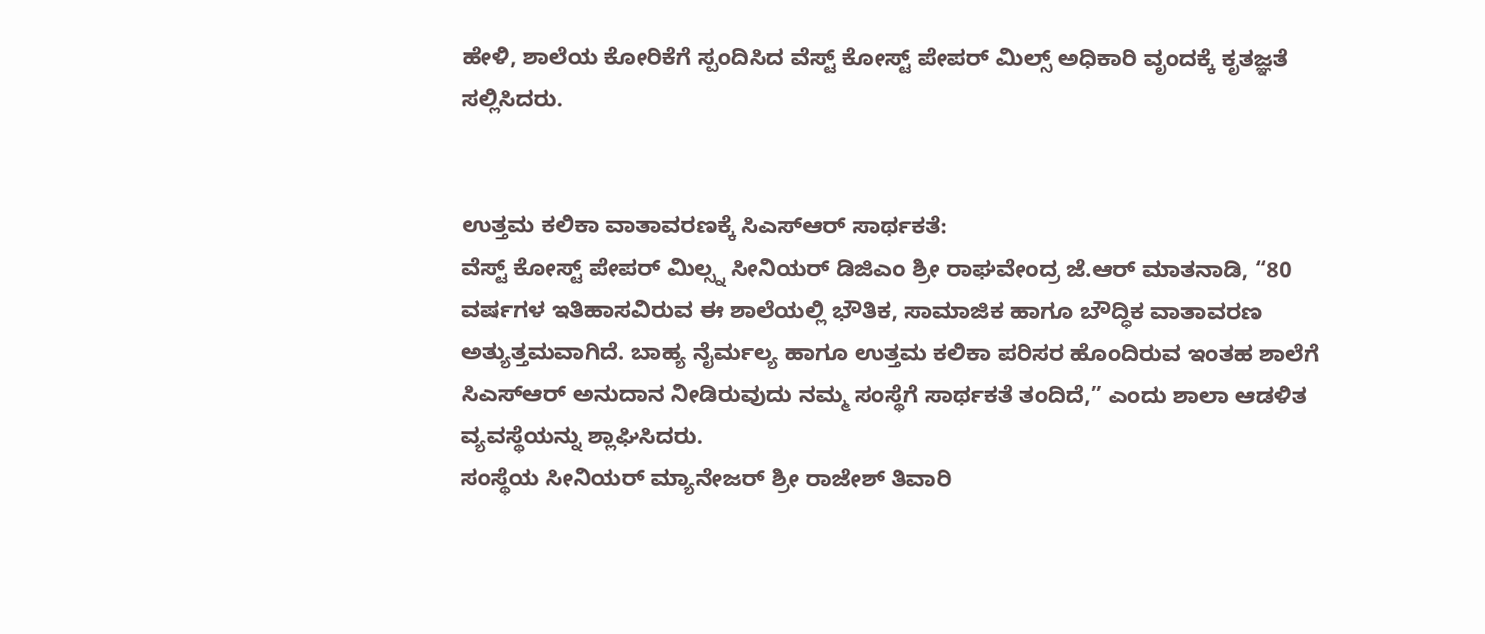ಹೇಳಿ, ಶಾಲೆಯ ಕೋರಿಕೆಗೆ ಸ್ಪಂದಿಸಿದ ವೆಸ್ಟ್ ಕೋಸ್ಟ್ ಪೇಪರ್ ಮಿಲ್ಸ್ ಅಧಿಕಾರಿ ವೃಂದಕ್ಕೆ ಕೃತಜ್ಞತೆ ಸಲ್ಲಿಸಿದರು.


ಉತ್ತಮ ಕಲಿಕಾ ವಾತಾವರಣಕ್ಕೆ ಸಿಎಸ್ಆರ್ ಸಾರ್ಥಕತೆ:
ವೆಸ್ಟ್ ಕೋಸ್ಟ್ ಪೇಪರ್ ಮಿಲ್ಸ್ನ ಸೀನಿಯರ್ ಡಿಜಿಎಂ ಶ್ರೀ ರಾಘವೇಂದ್ರ ಜೆ.ಆರ್ ಮಾತನಾಡಿ, “80 ವರ್ಷಗಳ ಇತಿಹಾಸವಿರುವ ಈ ಶಾಲೆಯಲ್ಲಿ ಭೌತಿಕ, ಸಾಮಾಜಿಕ ಹಾಗೂ ಬೌದ್ಧಿಕ ವಾತಾವರಣ ಅತ್ಯುತ್ತಮವಾಗಿದೆ. ಬಾಹ್ಯ ನೈರ್ಮಲ್ಯ ಹಾಗೂ ಉತ್ತಮ ಕಲಿಕಾ ಪರಿಸರ ಹೊಂದಿರುವ ಇಂತಹ ಶಾಲೆಗೆ ಸಿಎಸ್ಆರ್ ಅನುದಾನ ನೀಡಿರುವುದು ನಮ್ಮ ಸಂಸ್ಥೆಗೆ ಸಾರ್ಥಕತೆ ತಂದಿದೆ,” ಎಂದು ಶಾಲಾ ಆಡಳಿತ ವ್ಯವಸ್ಥೆಯನ್ನು ಶ್ಲಾಘಿಸಿದರು.
ಸಂಸ್ಥೆಯ ಸೀನಿಯರ್ ಮ್ಯಾನೇಜರ್ ಶ್ರೀ ರಾಜೇಶ್ ತಿವಾರಿ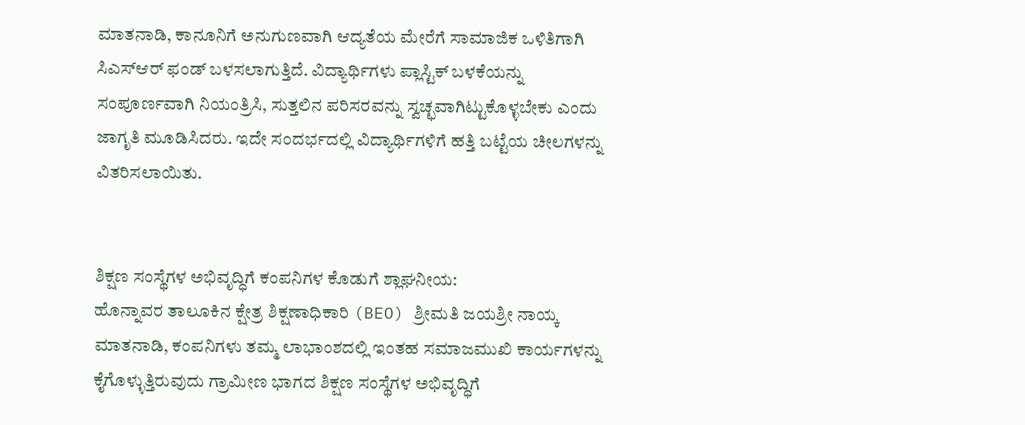ಮಾತನಾಡಿ, ಕಾನೂನಿಗೆ ಅನುಗುಣವಾಗಿ ಆದ್ಯತೆಯ ಮೇರೆಗೆ ಸಾಮಾಜಿಕ ಒಳಿತಿಗಾಗಿ ಸಿಎಸ್ಆರ್ ಫಂಡ್ ಬಳಸಲಾಗುತ್ತಿದೆ. ವಿದ್ಯಾರ್ಥಿಗಳು ಪ್ಲಾಸ್ಟಿಕ್ ಬಳಕೆಯನ್ನು ಸಂಪೂರ್ಣವಾಗಿ ನಿಯಂತ್ರಿಸಿ, ಸುತ್ತಲಿನ ಪರಿಸರವನ್ನು ಸ್ವಚ್ಛವಾಗಿಟ್ಟುಕೊಳ್ಳಬೇಕು ಎಂದು ಜಾಗೃತಿ ಮೂಡಿಸಿದರು. ಇದೇ ಸಂದರ್ಭದಲ್ಲಿ ವಿದ್ಯಾರ್ಥಿಗಳಿಗೆ ಹತ್ತಿ ಬಟ್ಟೆಯ ಚೀಲಗಳನ್ನು ವಿತರಿಸಲಾಯಿತು.


ಶಿಕ್ಷಣ ಸಂಸ್ಥೆಗಳ ಅಭಿವೃದ್ಧಿಗೆ ಕಂಪನಿಗಳ ಕೊಡುಗೆ ಶ್ಲಾಘನೀಯ:
ಹೊನ್ನಾವರ ತಾಲೂಕಿನ ಕ್ಷೇತ್ರ ಶಿಕ್ಷಣಾಧಿಕಾರಿ (BEO) ಶ್ರೀಮತಿ ಜಯಶ್ರೀ ನಾಯ್ಕ ಮಾತನಾಡಿ, ಕಂಪನಿಗಳು ತಮ್ಮ ಲಾಭಾಂಶದಲ್ಲಿ ಇಂತಹ ಸಮಾಜಮುಖಿ ಕಾರ್ಯಗಳನ್ನು ಕೈಗೊಳ್ಳುತ್ತಿರುವುದು ಗ್ರಾಮೀಣ ಭಾಗದ ಶಿಕ್ಷಣ ಸಂಸ್ಥೆಗಳ ಅಭಿವೃದ್ಧಿಗೆ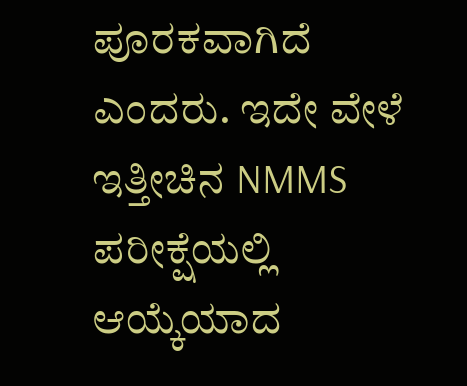ಪೂರಕವಾಗಿದೆ ಎಂದರು. ಇದೇ ವೇಳೆ ಇತ್ತೀಚಿನ NMMS ಪರೀಕ್ಷೆಯಲ್ಲಿ ಆಯ್ಕೆಯಾದ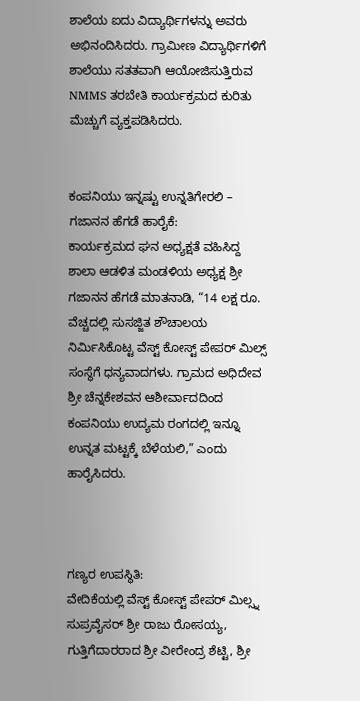ಶಾಲೆಯ ಐದು ವಿದ್ಯಾರ್ಥಿಗಳನ್ನು ಅವರು ಅಭಿನಂದಿಸಿದರು. ಗ್ರಾಮೀಣ ವಿದ್ಯಾರ್ಥಿಗಳಿಗೆ ಶಾಲೆಯು ಸತತವಾಗಿ ಆಯೋಜಿಸುತ್ತಿರುವ NMMS ತರಬೇತಿ ಕಾರ್ಯಕ್ರಮದ ಕುರಿತು ಮೆಚ್ಚುಗೆ ವ್ಯಕ್ತಪಡಿಸಿದರು.


ಕಂಪನಿಯು ಇನ್ನಷ್ಟು ಉನ್ನತಿಗೇರಲಿ – ಗಜಾನನ ಹೆಗಡೆ ಹಾರೈಕೆ:
ಕಾರ್ಯಕ್ರಮದ ಘನ ಅಧ್ಯಕ್ಷತೆ ವಹಿಸಿದ್ದ ಶಾಲಾ ಆಡಳಿತ ಮಂಡಳಿಯ ಅಧ್ಯಕ್ಷ ಶ್ರೀ ಗಜಾನನ ಹೆಗಡೆ ಮಾತನಾಡಿ, “14 ಲಕ್ಷ ರೂ. ವೆಚ್ಚದಲ್ಲಿ ಸುಸಜ್ಜಿತ ಶೌಚಾಲಯ ನಿರ್ಮಿಸಿಕೊಟ್ಟ ವೆಸ್ಟ್ ಕೋಸ್ಟ್ ಪೇಪರ್ ಮಿಲ್ಸ್ ಸಂಸ್ಥೆಗೆ ಧನ್ಯವಾದಗಳು. ಗ್ರಾಮದ ಅಧಿದೇವ ಶ್ರೀ ಚೆನ್ನಕೇಶವನ ಆಶೀರ್ವಾದದಿಂದ ಕಂಪನಿಯು ಉದ್ಯಮ ರಂಗದಲ್ಲಿ ಇನ್ನೂ ಉನ್ನತ ಮಟ್ಟಕ್ಕೆ ಬೆಳೆಯಲಿ,” ಎಂದು ಹಾರೈಸಿದರು.



ಗಣ್ಯರ ಉಪಸ್ಥಿತಿ:
ವೇದಿಕೆಯಲ್ಲಿ ವೆಸ್ಟ್ ಕೋಸ್ಟ್ ಪೇಪರ್ ಮಿಲ್ಸ್ನ ಸುಪ್ರವೈಸರ್ ಶ್ರೀ ರಾಜು ರೋಸಯ್ಯ, ಗುತ್ತಿಗೆದಾರರಾದ ಶ್ರೀ ವೀರೇಂದ್ರ ಶೆಟ್ಟಿ, ಶ್ರೀ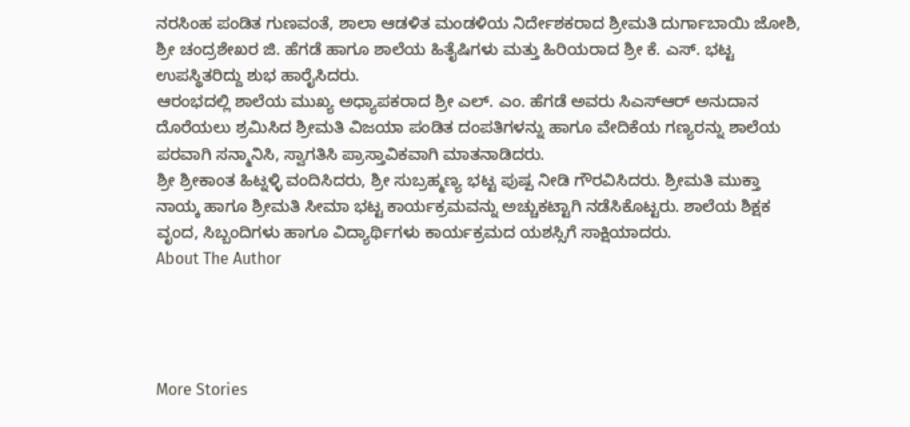ನರಸಿಂಹ ಪಂಡಿತ ಗುಣವಂತೆ, ಶಾಲಾ ಆಡಳಿತ ಮಂಡಳಿಯ ನಿರ್ದೇಶಕರಾದ ಶ್ರೀಮತಿ ದುರ್ಗಾಬಾಯಿ ಜೋಶಿ, ಶ್ರೀ ಚಂದ್ರಶೇಖರ ಜಿ. ಹೆಗಡೆ ಹಾಗೂ ಶಾಲೆಯ ಹಿತೈಷಿಗಳು ಮತ್ತು ಹಿರಿಯರಾದ ಶ್ರೀ ಕೆ. ಎಸ್. ಭಟ್ಟ ಉಪಸ್ಥಿತರಿದ್ದು ಶುಭ ಹಾರೈಸಿದರು.
ಆರಂಭದಲ್ಲಿ ಶಾಲೆಯ ಮುಖ್ಯ ಅಧ್ಯಾಪಕರಾದ ಶ್ರೀ ಎಲ್. ಎಂ. ಹೆಗಡೆ ಅವರು ಸಿಎಸ್ಆರ್ ಅನುದಾನ ದೊರೆಯಲು ಶ್ರಮಿಸಿದ ಶ್ರೀಮತಿ ವಿಜಯಾ ಪಂಡಿತ ದಂಪತಿಗಳನ್ನು ಹಾಗೂ ವೇದಿಕೆಯ ಗಣ್ಯರನ್ನು ಶಾಲೆಯ ಪರವಾಗಿ ಸನ್ಮಾನಿಸಿ, ಸ್ವಾಗತಿಸಿ ಪ್ರಾಸ್ತಾವಿಕವಾಗಿ ಮಾತನಾಡಿದರು.
ಶ್ರೀ ಶ್ರೀಕಾಂತ ಹಿಟ್ನಳ್ಳಿ ವಂದಿಸಿದರು, ಶ್ರೀ ಸುಬ್ರಹ್ಮಣ್ಯ ಭಟ್ಟ ಪುಷ್ಪ ನೀಡಿ ಗೌರವಿಸಿದರು. ಶ್ರೀಮತಿ ಮುಕ್ತಾ ನಾಯ್ಕ ಹಾಗೂ ಶ್ರೀಮತಿ ಸೀಮಾ ಭಟ್ಟ ಕಾರ್ಯಕ್ರಮವನ್ನು ಅಚ್ಚುಕಟ್ಟಾಗಿ ನಡೆಸಿಕೊಟ್ಟರು. ಶಾಲೆಯ ಶಿಕ್ಷಕ ವೃಂದ, ಸಿಬ್ಬಂದಿಗಳು ಹಾಗೂ ವಿದ್ಯಾರ್ಥಿಗಳು ಕಾರ್ಯಕ್ರಮದ ಯಶಸ್ಸಿಗೆ ಸಾಕ್ಷಿಯಾದರು.
About The Author




More Stories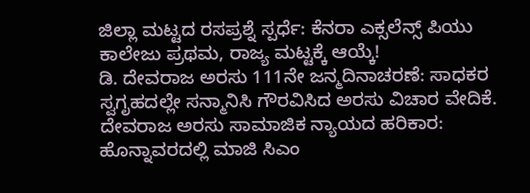ಜಿಲ್ಲಾ ಮಟ್ಟದ ರಸಪ್ರಶ್ನೆ ಸ್ಪರ್ಧೆ: ಕೆನರಾ ಎಕ್ಸಲೆನ್ಸ್ ಪಿಯು ಕಾಲೇಜು ಪ್ರಥಮ, ರಾಜ್ಯ ಮಟ್ಟಕ್ಕೆ ಆಯ್ಕೆ!
ಡಿ. ದೇವರಾಜ ಅರಸು 111ನೇ ಜನ್ಮದಿನಾಚರಣೆ: ಸಾಧಕರ ಸ್ವಗೃಹದಲ್ಲೇ ಸನ್ಮಾನಿಸಿ ಗೌರವಿಸಿದ ಅರಸು ವಿಚಾರ ವೇದಿಕೆ.
ದೇವರಾಜ ಅರಸು ಸಾಮಾಜಿಕ ನ್ಯಾಯದ ಹರಿಕಾರ: ಹೊನ್ನಾವರದಲ್ಲಿ ಮಾಜಿ ಸಿಎಂ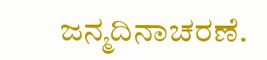ಜನ್ಮದಿನಾಚರಣೆ.